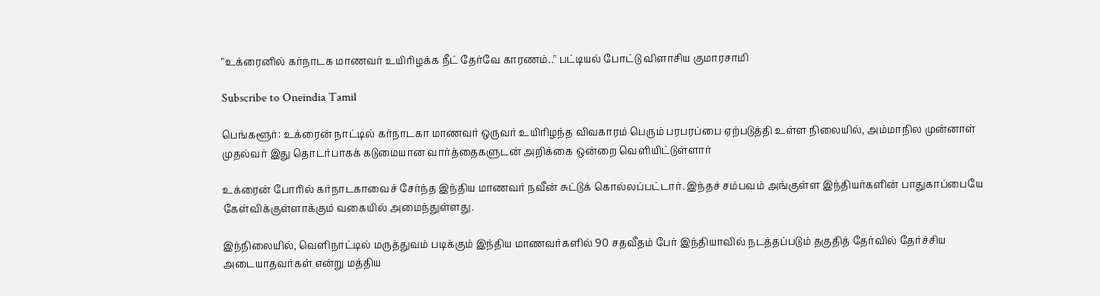"உக்ரைனில் கர்நாடக மாணவர் உயிரிழக்க நீட் தேர்வே காரணம்.." பட்டியல் போட்டு விளாசிய குமாரசாமி

Subscribe to Oneindia Tamil

பெங்களூர்: உக்ரைன் நாட்டில் கர்நாடகா மாணவர் ஒருவர் உயிரிழந்த விவகாரம் பெரும் பரபரப்பை ஏற்படுத்தி உள்ள நிலையில், அம்மாநில முன்னாள் முதல்வர் இது தொடர்பாகக் கடுமையான வார்த்தைகளுடன் அறிக்கை ஒன்றை வெளியிட்டுள்ளார்

உக்ரைன் போரில் கர்நாடகாவைச் சேர்ந்த இந்திய மாணவர் நவீன் சுட்டுக் கொல்லப்பட்டார். இந்தச் சம்பவம் அங்குள்ள இந்தியர்களின் பாதுகாப்பையே கேள்விக்குள்ளாக்கும் வகையில் அமைந்துள்ளது.

இந்நிலையில், வெளிநாட்டில் மருத்துவம் படிக்கும் இந்திய மாணவர்களில் 90 சதவீதம் பேர் இந்தியாவில் நடத்தப்படும் தகுதித் தேர்வில் தேர்ச்சிய அடையாதவர்கள் என்று மத்திய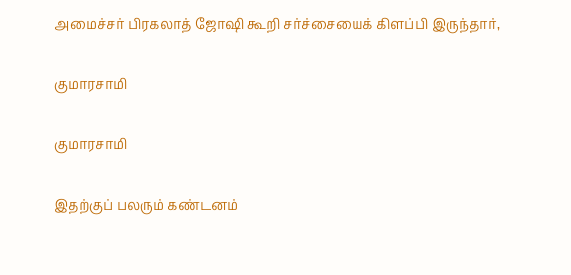அமைச்சர் பிரகலாத் ஜோஷி கூறி சர்ச்சையைக் கிளப்பி இருந்தார்,

குமாரசாமி

குமாரசாமி

இதற்குப் பலரும் கண்டனம்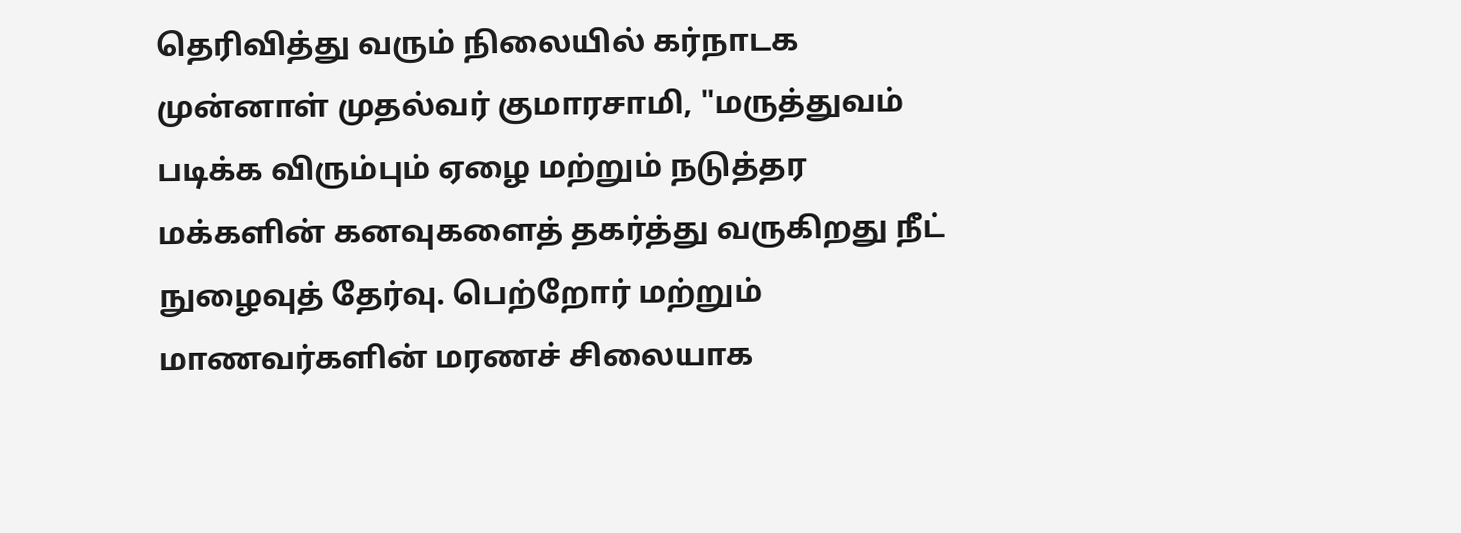தெரிவித்து வரும் நிலையில் கர்நாடக முன்னாள் முதல்வர் குமாரசாமி, "மருத்துவம் படிக்க விரும்பும் ஏழை மற்றும் நடுத்தர மக்களின் கனவுகளைத் தகர்த்து வருகிறது நீட் நுழைவுத் தேர்வு. பெற்றோர் மற்றும் மாணவர்களின் மரணச் சிலையாக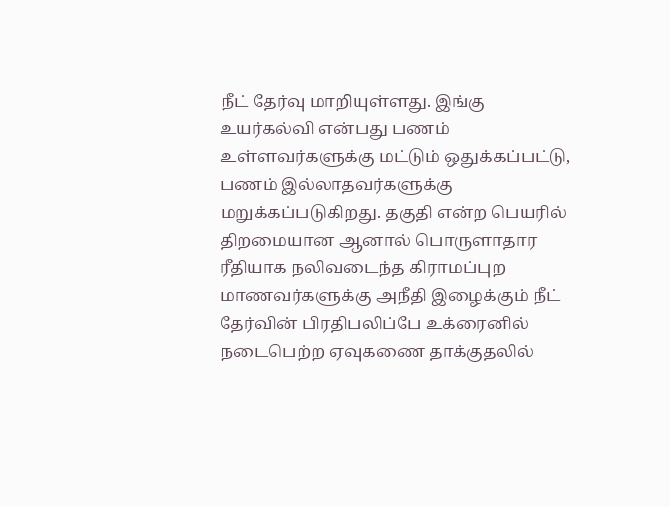நீட் தேர்வு மாறியுள்ளது. இங்கு உயர்கல்வி என்பது பணம் உள்ளவர்களுக்கு மட்டும் ஒதுக்கப்பட்டு, பணம் இல்லாதவர்களுக்கு மறுக்கப்படுகிறது. தகுதி என்ற பெயரில் திறமையான ஆனால் பொருளாதார ரீதியாக நலிவடைந்த கிராமப்புற மாணவர்களுக்கு அநீதி இழைக்கும் நீட் தேர்வின் பிரதிபலிப்பே உக்ரைனில் நடைபெற்ற ஏவுகணை தாக்குதலில்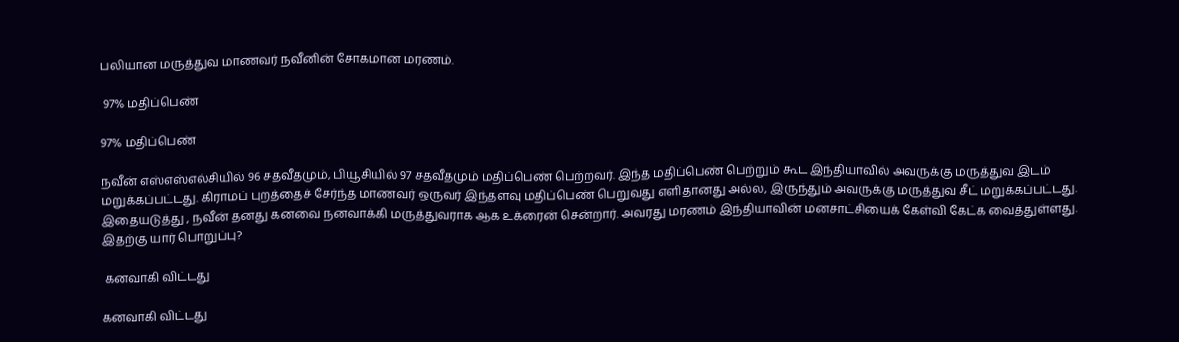பலியான மருத்துவ மாணவர் நவீனின் சோகமான மரணம்.

 97% மதிப்பெண்

97% மதிப்பெண்

நவீன் எஸ்எஸ்எல்சியில் 96 சதவீதமும், பியூசியில் 97 சதவீதமும் மதிப்பெண் பெற்றவர். இந்த மதிப்பெண் பெற்றும் கூட இந்தியாவில் அவருக்கு மருத்துவ இடம் மறுக்கப்பட்டது. கிராமப் புறத்தைச் சேர்ந்த மாணவர் ஒருவர் இந்தளவு மதிப்பெண் பெறுவது எளிதானது அல்ல, இருந்தும் அவருக்கு மருத்துவ சீட் மறுக்கப்பட்டது. இதையடுத்து , நவீன் தனது கனவை நனவாக்கி மருத்துவராக ஆக உக்ரைன் சென்றார். அவரது மரணம் இந்தியாவின் மனசாட்சியைக் கேள்வி கேட்க வைத்துள்ளது. இதற்கு யார் பொறுப்பு?

 கனவாகி விட்டது

கனவாகி விட்டது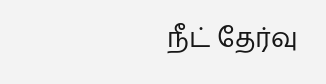நீட் தேர்வு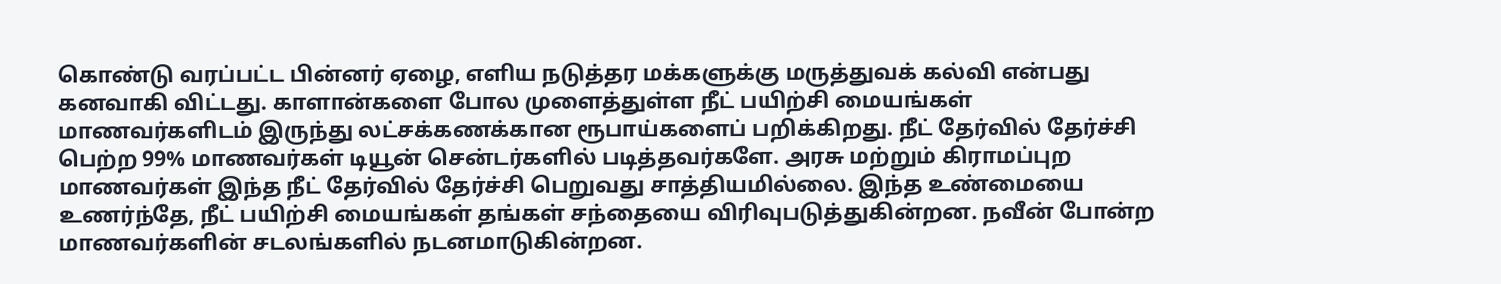கொண்டு வரப்பட்ட பின்னர் ஏழை, எளிய நடுத்தர மக்களுக்கு மருத்துவக் கல்வி என்பது கனவாகி விட்டது. காளான்களை போல முளைத்துள்ள நீட் பயிற்சி மையங்கள் மாணவர்களிடம் இருந்து லட்சக்கணக்கான ரூபாய்களைப் பறிக்கிறது. நீட் தேர்வில் தேர்ச்சி பெற்ற 99% மாணவர்கள் டியூன் சென்டர்களில் படித்தவர்களே. அரசு மற்றும் கிராமப்புற மாணவர்கள் இந்த நீட் தேர்வில் தேர்ச்சி பெறுவது சாத்தியமில்லை. இந்த உண்மையை உணர்ந்தே, நீட் பயிற்சி மையங்கள் தங்கள் சந்தையை விரிவுபடுத்துகின்றன. நவீன் போன்ற மாணவர்களின் சடலங்களில் நடனமாடுகின்றன.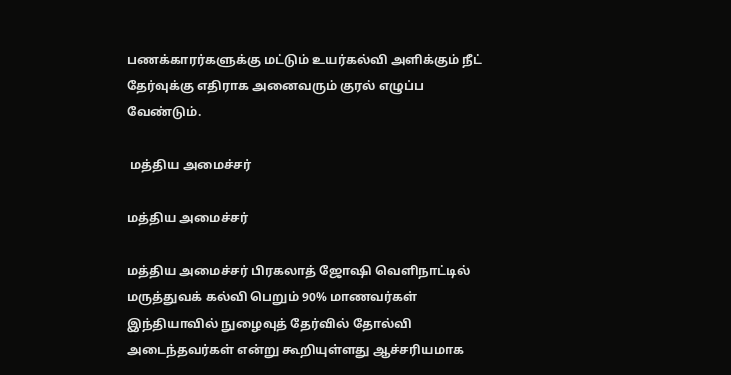பணக்காரர்களுக்கு மட்டும் உயர்கல்வி அளிக்கும் நீட் தேர்வுக்கு எதிராக அனைவரும் குரல் எழுப்ப வேண்டும்.

 மத்திய அமைச்சர்

மத்திய அமைச்சர்

மத்திய அமைச்சர் பிரகலாத் ஜோஷி வெளிநாட்டில் மருத்துவக் கல்வி பெறும் 90% மாணவர்கள் இந்தியாவில் நுழைவுத் தேர்வில் தோல்வி அடைந்தவர்கள் என்று கூறியுள்ளது ஆச்சரியமாக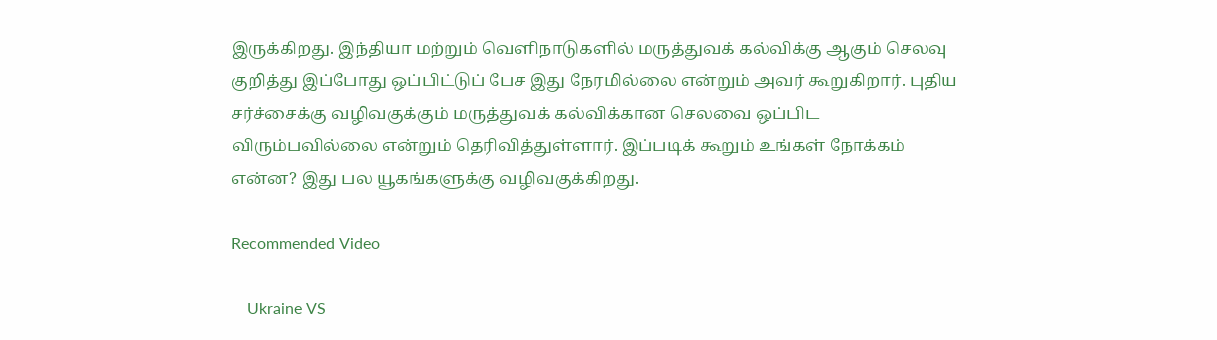இருக்கிறது. இந்தியா மற்றும் வெளிநாடுகளில் மருத்துவக் கல்விக்கு ஆகும் செலவு குறித்து இப்போது ஒப்பிட்டுப் பேச இது நேரமில்லை என்றும் அவர் கூறுகிறார். புதிய சர்ச்சைக்கு வழிவகுக்கும் மருத்துவக் கல்விக்கான செலவை ஒப்பிட விரும்பவில்லை என்றும் தெரிவித்துள்ளார். இப்படிக் கூறும் உங்கள் நோக்கம் என்ன? இது பல யூகங்களுக்கு வழிவகுக்கிறது.

Recommended Video

    Ukraine VS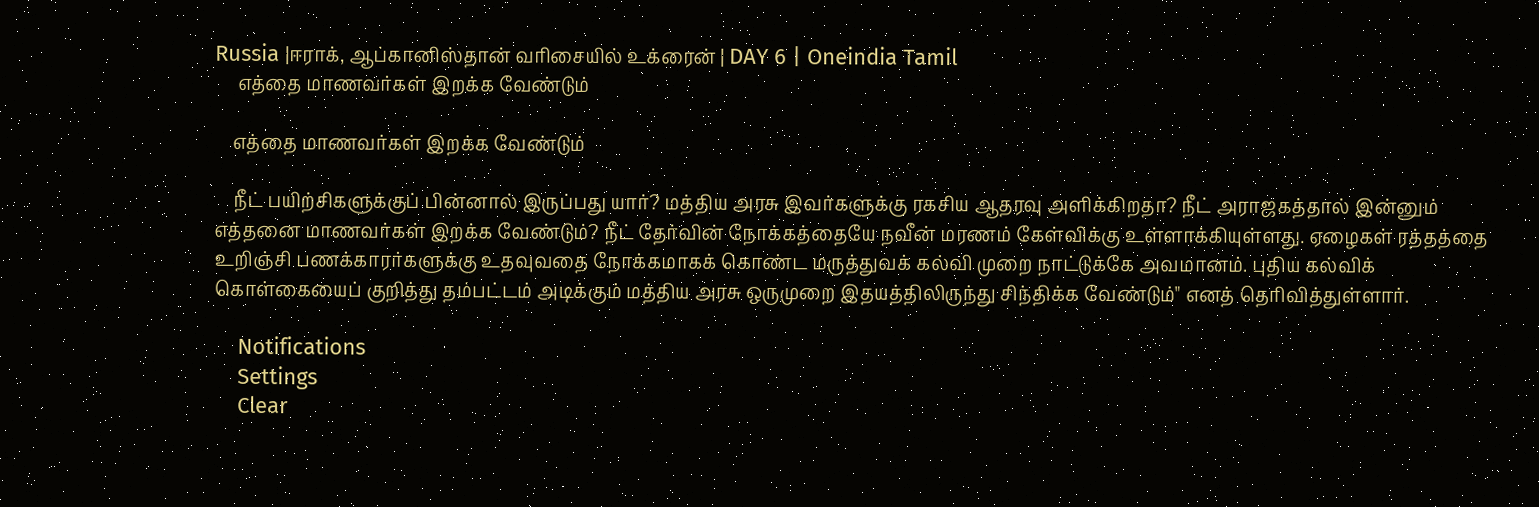Russia |ஈராக், ஆப்கானிஸ்தான் வரிசையில் உக்ரைன் | DAY 6 | Oneindia Tamil
     எத்தை மாணவர்கள் இறக்க வேண்டும்

    எத்தை மாணவர்கள் இறக்க வேண்டும்

    நீட் பயிற்சிகளுக்குப் பின்னால் இருப்பது யார்? மத்திய அரசு இவர்களுக்கு ரகசிய ஆதரவு அளிக்கிறதா? நீட் அராஜகத்தால் இன்னும் எத்தனை மாணவர்கள் இறக்க வேண்டும்? நீட் தேர்வின் நோக்கத்தையே நவீன் மரணம் கேள்விக்கு உள்ளாக்கியுள்ளது. ஏழைகள் ரத்தத்தை உறிஞ்சி பணக்காரர்களுக்கு உதவுவதை நோக்கமாகக் கொண்ட மருத்துவக் கல்வி முறை நாட்டுக்கே அவமானம். புதிய கல்விக் கொள்கையைப் குறித்து தம்பட்டம் அடிக்கும் மத்திய அரசு ஒருமுறை இதயத்திலிருந்து சிந்திக்க வேண்டும்" எனத் தெரிவித்துள்ளார்.

    Notifications
    Settings
    Clear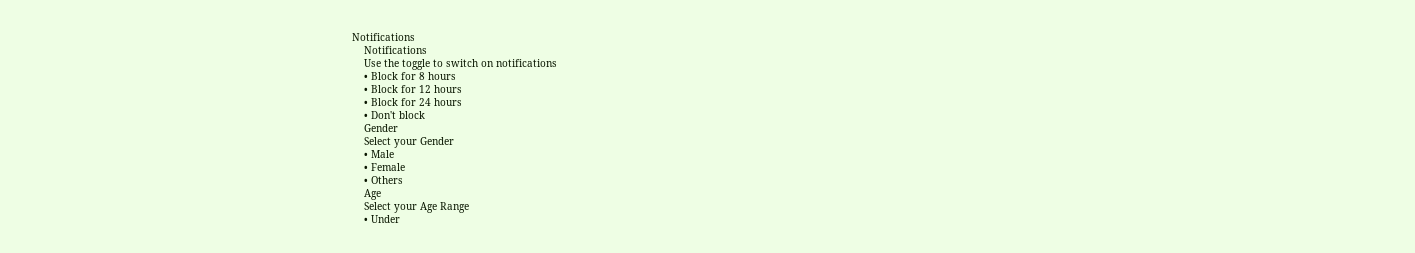Notifications
    Notifications
    Use the toggle to switch on notifications
    • Block for 8 hours
    • Block for 12 hours
    • Block for 24 hours
    • Don't block
    Gender
    Select your Gender
    • Male
    • Female
    • Others
    Age
    Select your Age Range
    • Under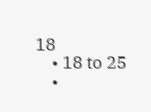18
    • 18 to 25
    •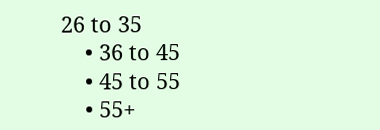26 to 35
    • 36 to 45
    • 45 to 55
    • 55+